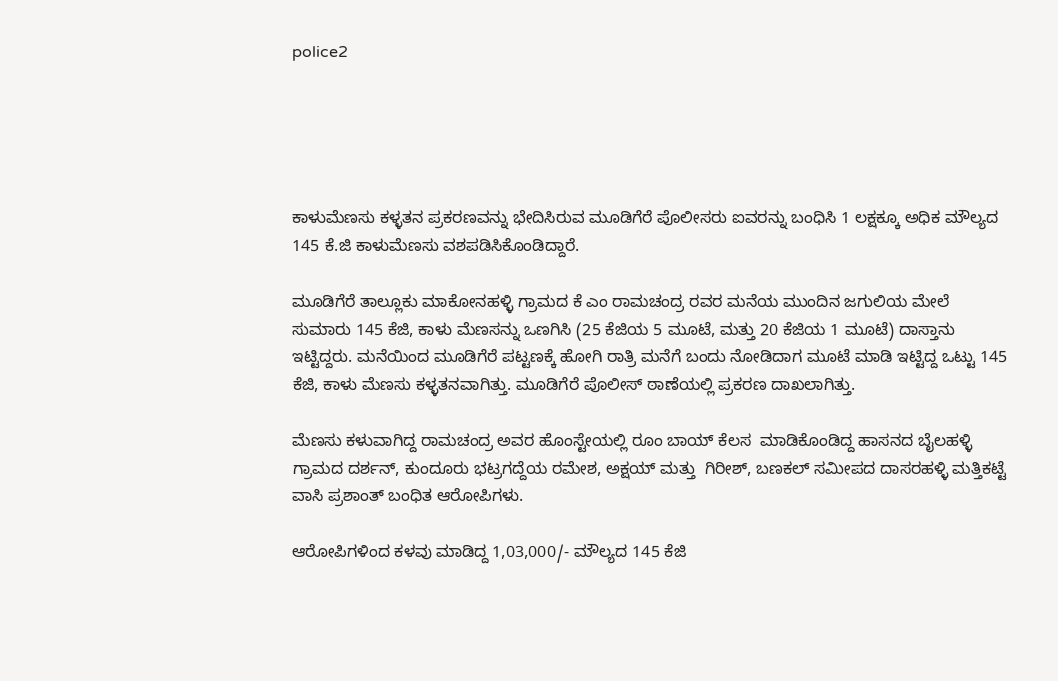police2





ಕಾಳುಮೆಣಸು ಕಳ್ಳತನ ಪ್ರಕರಣವನ್ನು ಭೇದಿಸಿರುವ ಮೂಡಿಗೆರೆ ಪೊಲೀಸರು ಐವರನ್ನು ಬಂಧಿಸಿ 1 ಲಕ್ಷಕ್ಕೂ ಅಧಿಕ ಮೌಲ್ಯದ 145 ಕೆ.ಜಿ ಕಾಳುಮೆಣಸು ವಶಪಡಿಸಿಕೊಂಡಿದ್ದಾರೆ.

ಮೂಡಿಗೆರೆ ತಾಲ್ಲೂಕು ಮಾಕೋನಹಳ್ಳಿ ಗ್ರಾಮದ ಕೆ ಎಂ ರಾಮಚಂದ್ರ ರವರ ಮನೆಯ ಮುಂದಿನ ಜಗುಲಿಯ ಮೇಲೆ ಸುಮಾರು 145 ಕೆಜಿ, ಕಾಳು ಮೆಣಸನ್ನು ಒಣಗಿಸಿ (25 ಕೆಜಿಯ 5 ಮೂಟೆ, ಮತ್ತು 20 ಕೆಜಿಯ 1 ಮೂಟೆ) ದಾಸ್ತಾನು ಇಟ್ಟಿದ್ದರು. ಮನೆಯಿಂದ ಮೂಡಿಗೆರೆ ಪಟ್ಟಣಕ್ಕೆ ಹೋಗಿ ರಾತ್ರಿ ಮನೆಗೆ ಬಂದು ನೋಡಿದಾಗ ಮೂಟೆ ಮಾಡಿ ಇಟ್ಟಿದ್ದ ಒಟ್ಟು 145 ಕೆಜಿ, ಕಾಳು ಮೆಣಸು ಕಳ್ಳತನವಾಗಿತ್ತು. ಮೂಡಿಗೆರೆ ಪೊಲೀಸ್ ಠಾಣೆಯಲ್ಲಿ ಪ್ರಕರಣ ದಾಖಲಾಗಿತ್ತು.

ಮೆಣಸು ಕಳುವಾಗಿದ್ದ ರಾಮಚಂದ್ರ ಅವರ ಹೊಂಸ್ಟೇಯಲ್ಲಿ ರೂಂ ಬಾಯ್ ಕೆಲಸ  ಮಾಡಿಕೊಂಡಿದ್ದ ಹಾಸನದ ಬೈಲಹಳ್ಳಿ ಗ್ರಾಮದ ದರ್ಶನ್, ಕುಂದೂರು ಭಟ್ರಗದ್ದೆಯ ರಮೇಶ, ಅಕ್ಷಯ್ ಮತ್ತು  ಗಿರೀಶ್, ಬಣಕಲ್ ಸಮೀಪದ ದಾಸರಹಳ್ಳಿ ಮತ್ತಿಕಟ್ಟೆ ವಾಸಿ ಪ್ರಶಾಂತ್ ಬಂಧಿತ ಆರೋಪಿಗಳು.

ಆರೋಪಿಗಳಿಂದ ಕಳವು ಮಾಡಿದ್ದ 1,03,000/- ಮೌಲ್ಯದ 145 ಕೆಜಿ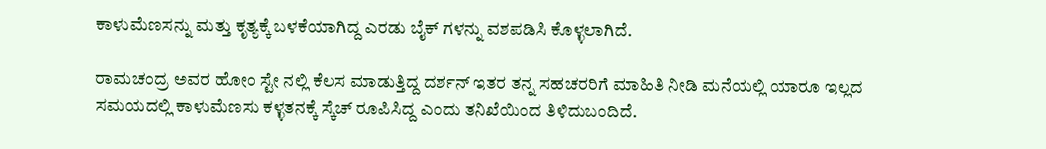ಕಾಳುಮೆಣಸನ್ನು ಮತ್ತು ಕೃತ್ಯಕ್ಕೆ ಬಳಕೆಯಾಗಿದ್ದ ಎರಡು ಬೈಕ್ ಗಳನ್ನು ವಶಪಡಿಸಿ ಕೊಳ್ಳಲಾಗಿದೆ.

ರಾಮಚಂದ್ರ ಅವರ ಹೋಂ ಸ್ಟೇ ನಲ್ಲಿ ಕೆಲಸ ಮಾಡುತ್ತಿದ್ದ ದರ್ಶನ್ ಇತರ ತನ್ನ ಸಹಚರರಿಗೆ ಮಾಹಿತಿ ನೀಡಿ ಮನೆಯಲ್ಲಿ ಯಾರೂ ಇಲ್ಲದ ಸಮಯದಲ್ಲಿ ಕಾಳುಮೆಣಸು ಕಳ್ಳತನಕ್ಕೆ ಸ್ಕೆಚ್ ರೂಪಿಸಿದ್ದ ಎಂದು ತನಿಖೆಯಿಂದ ತಿಳಿದುಬಂದಿದೆ.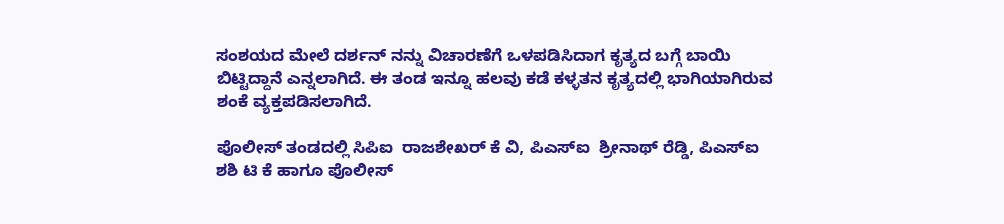ಸಂಶಯದ ಮೇಲೆ ದರ್ಶನ್ ನನ್ನು ವಿಚಾರಣೆಗೆ ಒಳಪಡಿಸಿದಾಗ ಕೃತ್ಯದ ಬಗ್ಗೆ ಬಾಯಿ ಬಿಟ್ಟಿದ್ದಾನೆ ಎನ್ನಲಾಗಿದೆ. ಈ ತಂಡ ಇನ್ನೂ ಹಲವು ಕಡೆ ಕಳ್ಳತನ ಕೃತ್ಯದಲ್ಲಿ ಭಾಗಿಯಾಗಿರುವ ಶಂಕೆ ವ್ಯಕ್ತಪಡಿಸಲಾಗಿದೆ.

ಪೊಲೀಸ್ ತಂಡದಲ್ಲಿ ಸಿಪಿಐ  ರಾಜಶೇಖರ್ ಕೆ ವಿ, ಪಿಎಸ್ಐ  ಶ್ರೀನಾಥ್ ರೆಡ್ಡಿ, ಪಿಎಸ್ಐ  ಶಶಿ ಟಿ ಕೆ ಹಾಗೂ ಪೊಲೀಸ್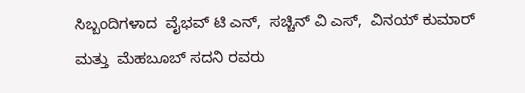ಸಿಬ್ಬಂದಿಗಳಾದ  ವೈಭವ್ ಟಿ ಎನ್,  ಸಚ್ಚಿನ್ ವಿ ಎಸ್,  ವಿನಯ್ ಕುಮಾರ್ ಮತ್ತು  ಮೆಹಬೂಬ್ ಸದನಿ ರವರು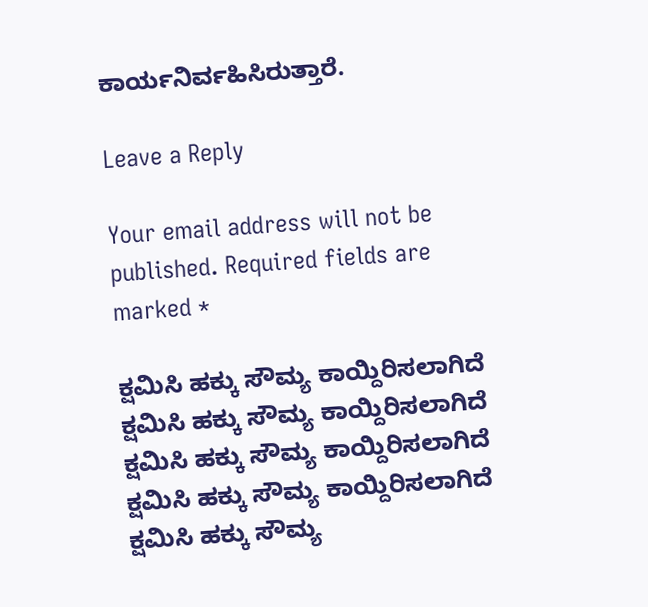ಕಾರ್ಯನಿರ್ವಹಿಸಿರುತ್ತಾರೆ.

Leave a Reply

Your email address will not be published. Required fields are marked *

ಕ್ಷಮಿಸಿ ಹಕ್ಕು ಸೌಮ್ಯ ಕಾಯ್ದಿರಿಸಲಾಗಿದೆ
ಕ್ಷಮಿಸಿ ಹಕ್ಕು ಸೌಮ್ಯ ಕಾಯ್ದಿರಿಸಲಾಗಿದೆ
ಕ್ಷಮಿಸಿ ಹಕ್ಕು ಸೌಮ್ಯ ಕಾಯ್ದಿರಿಸಲಾಗಿದೆ
ಕ್ಷಮಿಸಿ ಹಕ್ಕು ಸೌಮ್ಯ ಕಾಯ್ದಿರಿಸಲಾಗಿದೆ
ಕ್ಷಮಿಸಿ ಹಕ್ಕು ಸೌಮ್ಯ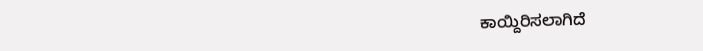ಕಾಯ್ದಿರಿಸಲಾಗಿದೆ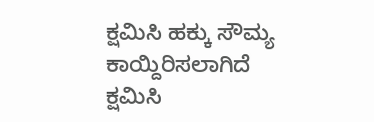ಕ್ಷಮಿಸಿ ಹಕ್ಕು ಸೌಮ್ಯ ಕಾಯ್ದಿರಿಸಲಾಗಿದೆ
ಕ್ಷಮಿಸಿ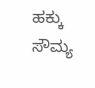ಹಕ್ಕು ಸೌಮ್ಯ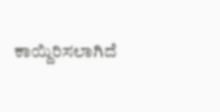ಕಾಯ್ದಿರಿಸಲಾಗಿದೆ